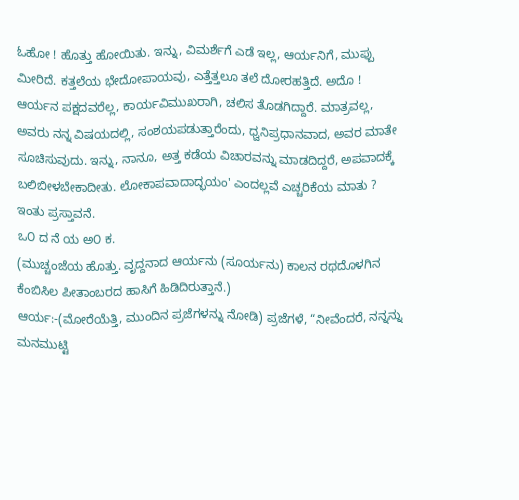ಓಹೋ ! ಹೊತ್ತು ಹೋಯಿತು. ಇನ್ನು, ವಿಮರ್ಶೆಗೆ ಎಡೆ ಇಲ್ಲ, ಆರ್ಯನಿಗೆ, ಮುಪ್ಪು ಮೀರಿದೆ. ಕತ್ತಲೆಯ ಭೇದೋಪಾಯವು, ಎತ್ತೆತ್ತಲೂ ತಲೆ ದೋರಹತ್ತಿದೆ. ಅದೊ ! ಆರ್ಯನ ಪಕ್ಷದವರೆಲ್ಲ, ಕಾರ್ಯವಿಮುಖರಾಗಿ, ಚಲಿಸ ತೊಡಗಿದ್ದಾರೆ. ಮಾತ್ರವಲ್ಲ, ಅವರು ನನ್ನ ವಿಷಯದಲ್ಲಿ, ಸಂಶಯಪಡುತ್ತಾರೆಂದು, ಧ್ವನಿಪ್ರಧಾನವಾದ, ಅವರ ಮಾತೇ ಸೂಚಿಸುವುದು. ಇನ್ನು, ನಾನೂ, ಅತ್ತ ಕಡೆಯ ವಿಚಾರವನ್ನು ಮಾಡದಿದ್ದರೆ, ಅಪವಾದಕ್ಕೆ ಬಲಿಬೀಳಬೇಕಾದೀತು. ಲೋಕಾಪವಾದಾದ್ಭಯಂ' ಎಂದಲ್ಲವೆ ಎಚ್ಚರಿಕೆಯ ಮಾತು ?
ಇಂತು ಪ್ರಸ್ತಾವನೆ.
ಒ೦ ದ ನೆ ಯ ಅ೦ ಕ.
(ಮುಚ್ಚಂಜೆಯ ಹೊತ್ತು. ವೃದ್ದನಾದ ಆರ್ಯನು (ಸೂರ್ಯನು) ಕಾಲನ ರಥದೊಳಗಿನ ಕೆಂಬಿಸಿಲ ಪೀತಾಂಬರದ ಹಾಸಿಗೆ ಹಿಡಿದಿರುತ್ತಾನೆ.)
ಆರ್ಯ:-(ಮೋರೆಯೆತ್ತಿ, ಮುಂದಿನ ಪ್ರಜೆಗಳನ್ನು ನೋಡಿ) ಪ್ರಜೆಗಳೆ, “ನೀವೆಂದರೆ, ನನ್ನನ್ನು ಮನಮುಟ್ಟಿ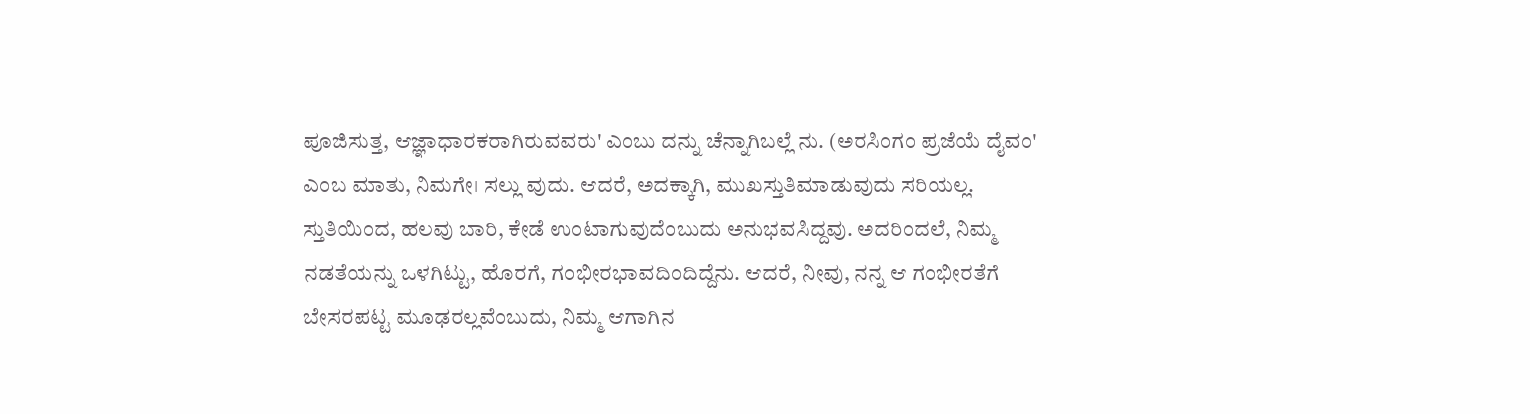ಪೂಜಿಸುತ್ತ, ಆಜ್ಞಾಧಾರಕರಾಗಿರುವವರು' ಎಂಬು ದನ್ನು ಚೆನ್ನಾಗಿಬಲ್ಲೆ ನು. (ಅರಸಿಂಗಂ ಪ್ರಜೆಯೆ ದೈವಂ' ಎಂಬ ಮಾತು, ನಿಮಗೇ। ಸಲ್ಲು ವುದು. ಆದರೆ, ಅದಕ್ಕಾಗಿ, ಮುಖಸ್ತುತಿಮಾಡುವುದು ಸರಿಯಲ್ಲ. ಸ್ತುತಿಯಿಂದ, ಹಲವು ಬಾರಿ, ಕೇಡೆ ಉಂಟಾಗುವುದೆಂಬುದು ಅನುಭವಸಿದ್ದವು. ಅದರಿಂದಲೆ, ನಿಮ್ಮ ನಡತೆಯನ್ನು ಒಳಗಿಟ್ಟು, ಹೊರಗೆ, ಗಂಭೀರಭಾವದಿಂದಿದ್ದೆನು. ಆದರೆ, ನೀವು, ನನ್ನ ಆ ಗಂಭೀರತೆಗೆ ಬೇಸರಪಟ್ಟ ಮೂಢರಲ್ಲವೆಂಬುದು, ನಿಮ್ಮ ಆಗಾಗಿನ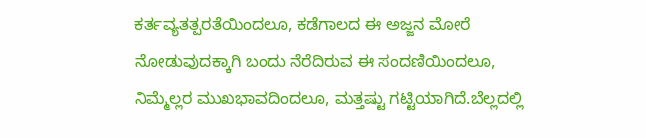ಕರ್ತವ್ಯತತ್ಪರತೆಯಿಂದಲೂ, ಕಡೆಗಾಲದ ಈ ಅಜ್ಜನ ಮೋರೆ ನೋಡುವುದಕ್ಕಾಗಿ ಬಂದು ನೆರೆದಿರುವ ಈ ಸಂದಣಿಯಿಂದಲೂ, ನಿಮ್ಮೆಲ್ಲರ ಮುಖಭಾವದಿಂದಲೂ, ಮತ್ತಷ್ಟು ಗಟ್ಟಿಯಾಗಿದೆ.ಬೆಲ್ಲದಲ್ಲಿ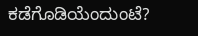ಕಡೆಗೊಡಿಯೆಂದುಂಟೆ?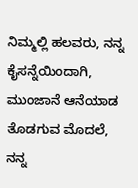ನಿಮ್ಮಲ್ಲಿ ಹಲವರು, ನನ್ನ ಕೈಸನ್ನೆಯಿಂದಾಗಿ, ಮುಂಜಾನೆ ಆನೆಯಾಡ ತೊಡಗುವ ಮೊದಲೆ, ನನ್ನ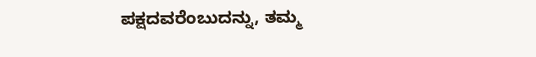ಪಕ್ಷದವರೆಂಬುದನ್ನು, ತಮ್ಮ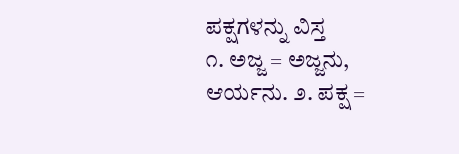ಪಕ್ಷಗಳನ್ನು ವಿಸ್ತ
೧. ಅಜ್ಜ = ಅಜ್ಜನು, ಆರ್ಯನು. ೨. ಪಕ್ಷ =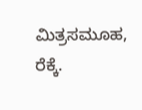ಮಿತ್ರಸಮೂಹ, ರೆಕ್ಕೆ.